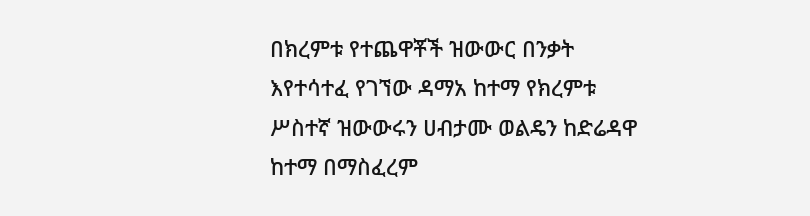በክረምቱ የተጨዋቾች ዝውውር በንቃት እየተሳተፈ የገኘው ዳማአ ከተማ የክረምቱ ሥስተኛ ዝውውሩን ሀብታሙ ወልዴን ከድሬዳዋ ከተማ በማስፈረም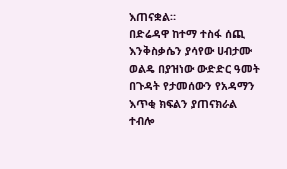እጠናቋል።
በድሬዳዋ ከተማ ተስፋ ሰጪ እንቅስቃሴን ያሳየው ሀብታሙ ወልዴ በያዝነው ውድድር ዓመት በጉዳት የታመሰውን የአዳማን እጥቂ ክፍልን ያጠናክራል ተብሎ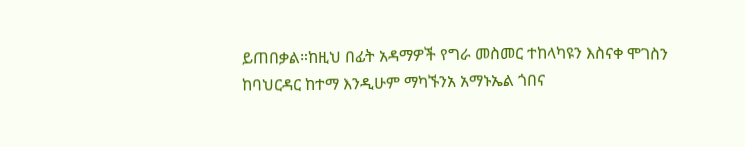ይጠበቃል።ከዚህ በፊት አዳማዎች የግራ መስመር ተከላካዩን እስናቀ ሞገስን ከባህርዳር ከተማ እንዲሁም ማካኙንአ አማኑኤል ጎበና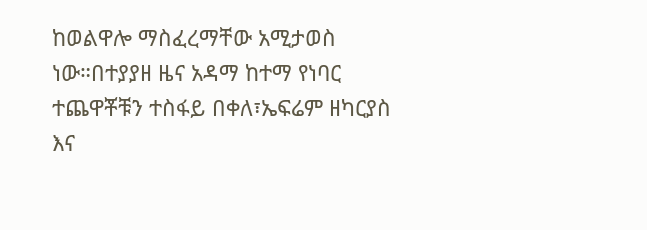ከወልዋሎ ማስፈረማቸው አሚታወስ ነው።በተያያዘ ዜና አዳማ ከተማ የነባር ተጨዋቾቹን ተስፋይ በቀለ፣ኤፍሬም ዘካርያስ እና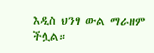እዲስ ህንፃ ውል ማራዘም ችሏል።